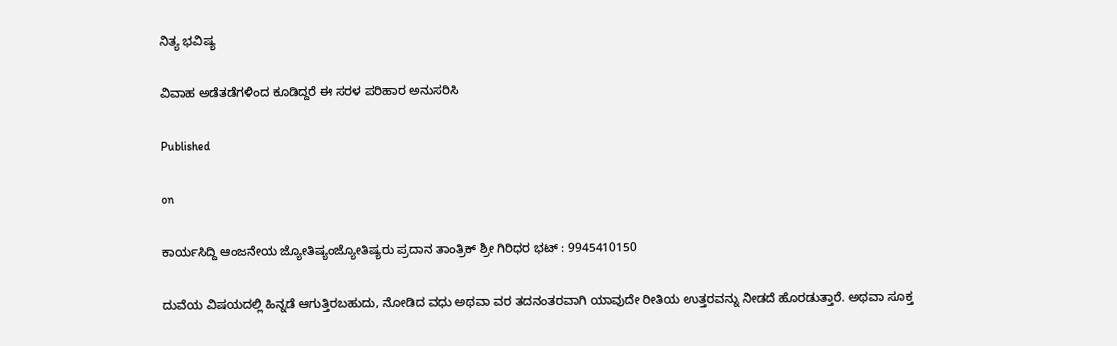ನಿತ್ಯ ಭವಿಷ್ಯ

ವಿವಾಹ ಅಡೆತಡೆಗಳಿಂದ ಕೂಡಿದ್ದರೆ ಈ ಸರಳ ಪರಿಹಾರ ಅನುಸರಿಸಿ

Published

on

ಕಾರ್ಯಸಿದ್ದಿ ಆಂಜನೇಯ ಜ್ಯೋತಿಷ್ಯಂಜ್ಯೋತಿಷ್ಯರು ಪ್ರದಾನ ತಾಂತ್ರಿಕ್ ಶ್ರೀ ಗಿರಿಧರ ಭಟ್ : 9945410150

ದುವೆಯ ವಿಷಯದಲ್ಲಿ ಹಿನ್ನಡೆ ಆಗುತ್ತಿರಬಹುದು, ನೋಡಿದ ವಧು ಅಥವಾ ವರ ತದನಂತರವಾಗಿ ಯಾವುದೇ ರೀತಿಯ ಉತ್ತರವನ್ನು ನೀಡದೆ ಹೊರಡುತ್ತಾರೆ. ಅಥವಾ ಸೂಕ್ತ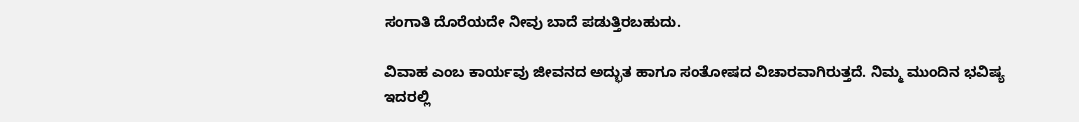ಸಂಗಾತಿ ದೊರೆಯದೇ ನೀವು ಬಾದೆ ಪಡುತ್ತಿರಬಹುದು.

ವಿವಾಹ ಎಂಬ ಕಾರ್ಯವು ಜೀವನದ ಅದ್ಭುತ ಹಾಗೂ ಸಂತೋಷದ ವಿಚಾರವಾಗಿರುತ್ತದೆ. ನಿಮ್ಮ ಮುಂದಿನ ಭವಿಷ್ಯ ಇದರಲ್ಲಿ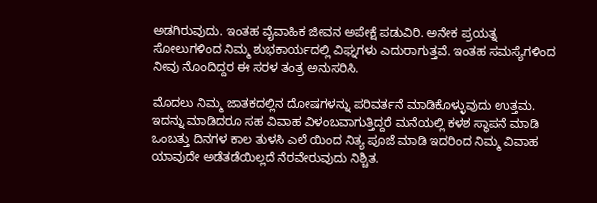ಅಡಗಿರುವುದು. ಇಂತಹ ವೈವಾಹಿಕ ಜೀವನ ಅಪೇಕ್ಷೆ ಪಡುವಿರಿ. ಅನೇಕ ಪ್ರಯತ್ನ ಸೋಲುಗಳಿಂದ ನಿಮ್ಮ ಶುಭಕಾರ್ಯದಲ್ಲಿ ವಿಘ್ನಗಳು ಎದುರಾಗುತ್ತವೆ. ಇಂತಹ ಸಮಸ್ಯೆಗಳಿಂದ ನೀವು ನೊಂದಿದ್ದರ ಈ ಸರಳ ತಂತ್ರ ಅನುಸರಿಸಿ.

ಮೊದಲು ನಿಮ್ಮ ಜಾತಕದಲ್ಲಿನ ದೋಷಗಳನ್ನು ಪರಿವರ್ತನೆ ಮಾಡಿಕೊಳ್ಳುವುದು ಉತ್ತಮ. ಇದನ್ನು ಮಾಡಿದರೂ ಸಹ ವಿವಾಹ ವಿಳಂಬವಾಗುತ್ತಿದ್ದರೆ ಮನೆಯಲ್ಲಿ ಕಳಶ ಸ್ಥಾಪನೆ ಮಾಡಿ ಒಂಬತ್ತು ದಿನಗಳ ಕಾಲ ತುಳಸಿ ಎಲೆ ಯಿಂದ ನಿತ್ಯ ಪೂಜೆ ಮಾಡಿ ಇದರಿಂದ ನಿಮ್ಮ ವಿವಾಹ ಯಾವುದೇ ಅಡೆತಡೆಯಿಲ್ಲದೆ ನೆರವೇರುವುದು ನಿಶ್ಚಿತ.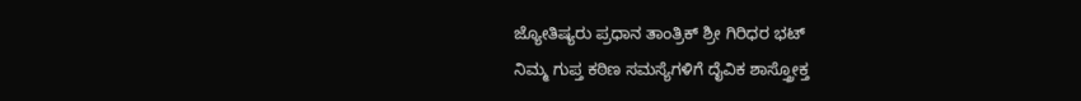ಜ್ಯೋತಿಷ್ಯರು ಪ್ರಧಾನ ತಾಂತ್ರಿಕ್ ಶ್ರೀ ಗಿರಿಧರ ಭಟ್
ನಿಮ್ಮ ಗುಪ್ತ ಕಠಿಣ ಸಮಸ್ಯೆಗಳಿಗೆ ದೈವಿಕ ಶಾಸ್ತ್ರೋಕ್ತ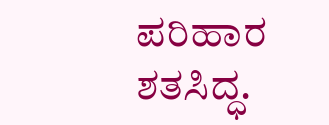ಪರಿಹಾರ ಶತಸಿದ್ಧ.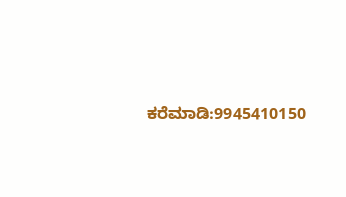ಕರೆಮಾಡಿ:9945410150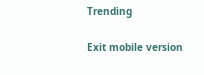Trending

Exit mobile version